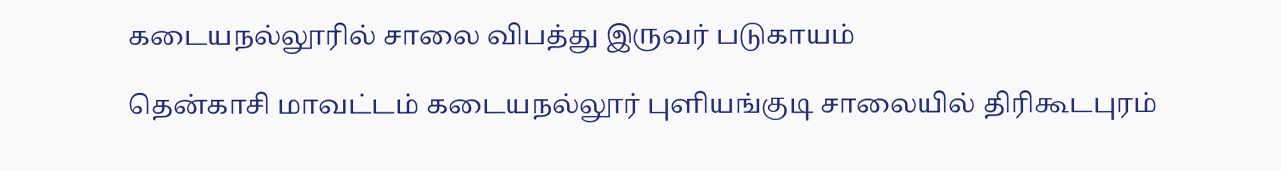கடையநல்லூரில் சாலை விபத்து இருவர் படுகாயம்

தென்காசி மாவட்டம் கடையநல்லூர் புளியங்குடி சாலையில் திரிகூடபுரம்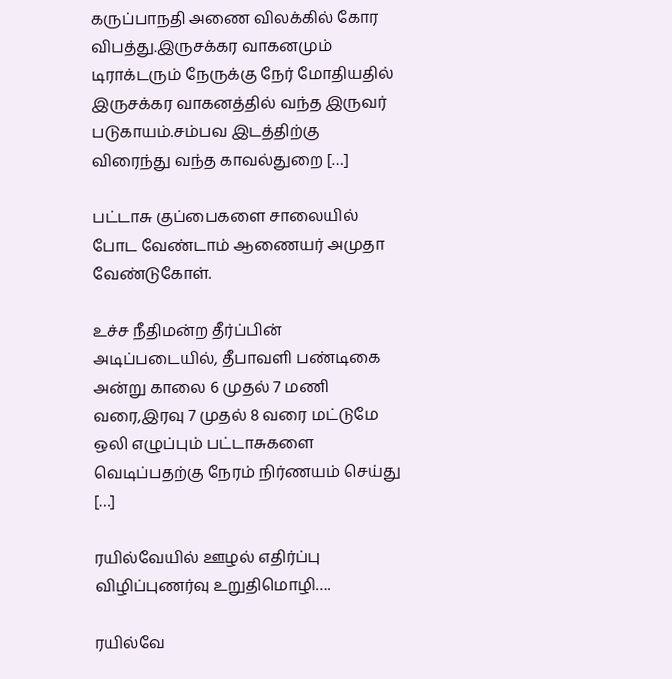கருப்பாநதி அணை விலக்கில் கோர விபத்து.இருசக்கர வாகனமும் டிராக்டரும் நேருக்கு நேர் மோதியதில் இருசக்கர வாகனத்தில் வந்த இருவர் படுகாயம்.சம்பவ இடத்திற்கு விரைந்து வந்த காவல்துறை […]

பட்டாசு குப்பைகளை சாலையில் போட வேண்டாம் ஆணையர் அமுதா வேண்டுகோள்.

உச்ச நீதிமன்ற தீர்ப்பின் அடிப்படையில், தீபாவளி பண்டிகை அன்று காலை 6 முதல் 7 மணி வரை,இரவு 7 முதல் 8 வரை மட்டுமே ஒலி எழுப்பும் பட்டாசுகளை வெடிப்பதற்கு நேரம் நிர்ணயம் செய்து […]

ரயில்வேயில் ஊழல் எதிர்ப்பு விழிப்புணர்வு உறுதிமொழி….

ரயில்வே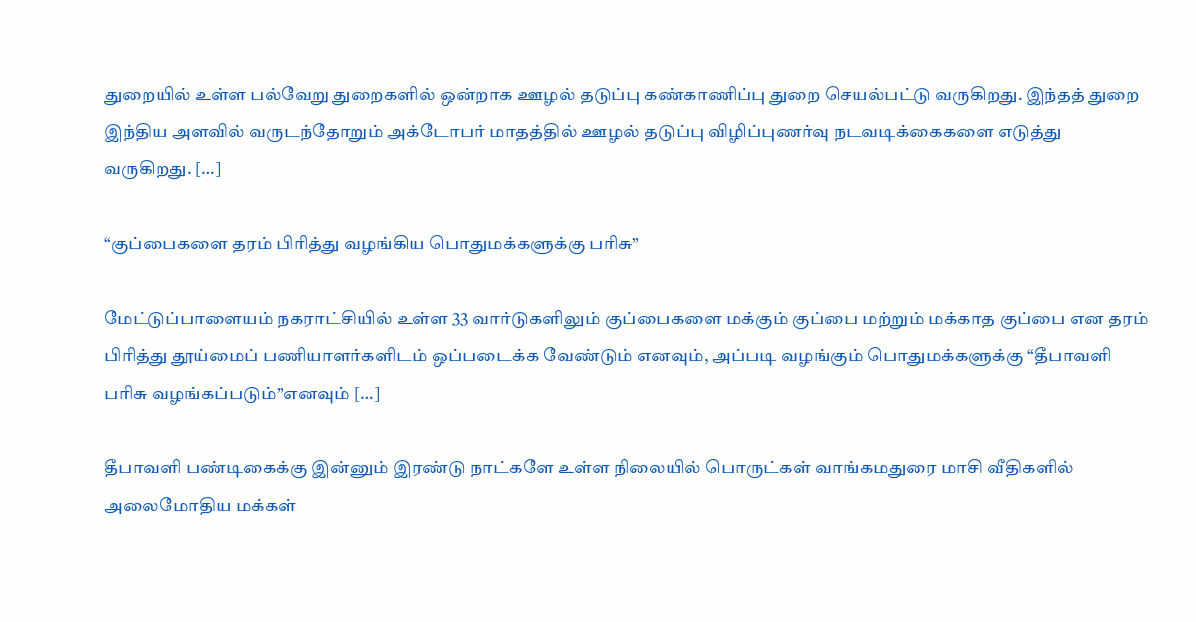துறையில் உள்ள பல்வேறு துறைகளில் ஒன்றாக ஊழல் தடுப்பு கண்காணிப்பு துறை செயல்பட்டு வருகிறது. இந்தத் துறை இந்திய அளவில் வருடந்தோறும் அக்டோபர் மாதத்தில் ஊழல் தடுப்பு விழிப்புணர்வு நடவடிக்கைகளை எடுத்து வருகிறது. […]

“குப்பைகளை தரம் பிரித்து வழங்கிய பொதுமக்களுக்கு பரிசு”

மேட்டுப்பாளையம் நகராட்சியில் உள்ள 33 வார்டுகளிலும் குப்பைகளை மக்கும் குப்பை மற்றும் மக்காத குப்பை என தரம் பிரித்து தூய்மைப் பணியாளர்களிடம் ஒப்படைக்க வேண்டும் எனவும், அப்படி வழங்கும் பொதுமக்களுக்கு “தீபாவளி பரிசு வழங்கப்படும்”எனவும் […]

தீபாவளி பண்டிகைக்கு இன்னும் இரண்டு நாட்களே உள்ள நிலையில் பொருட்கள் வாங்கமதுரை மாசி வீதிகளில் அலைமோதிய மக்கள்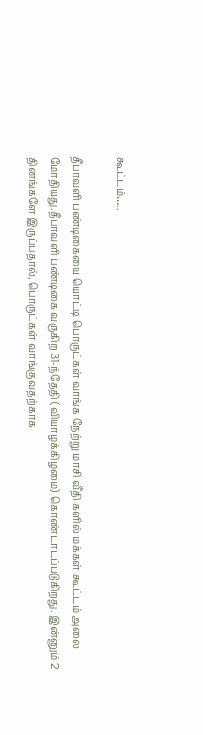கூட்டம்…..

தீபாவளி பண்டிகையை யொட்டி பொருட்கள் வாங்க நேற்று மாசி வீதி களில் மக்கள் கூட்டம் அலை மோதியது.தீபாவளி பண்டிகை வருகிற 31-ந்தேதி (வியாழக்கிழமை) கொண்டாடப்படுகிறது. இன்னும் 2 தினங்களே இருப்பதால், பொருட்கள் வாங்குவதற்காக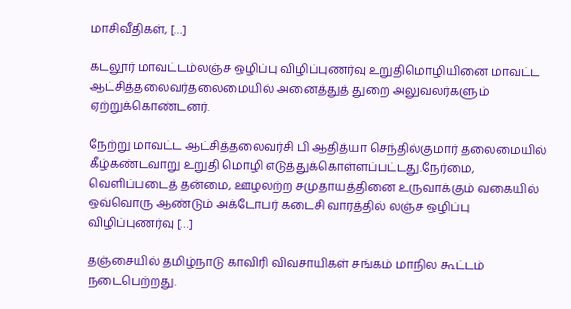மாசிவீதிகள், […]

கடலூர் மாவட்டம்லஞ்ச ஒழிப்பு விழிப்புணர்வு உறுதிமொழியினை மாவட்ட ஆட்சித்தலைவர்தலைமையில் அனைத்துத் துறை அலுவலர்களும் ஏற்றுக்கொண்டனர்.

நேற்று மாவட்ட ஆட்சித்தலைவர்சி பி ஆதித்யா செந்தில்குமார் தலைமையில் கீழ்கண்டவாறு உறுதி மொழி எடுத்துக்கொள்ளப்பட்டது.நேர்மை, வெளிப்படைத் தன்மை, ஊழலற்ற சமுதாயத்தினை உருவாக்கும் வகையில் ஒவ்வொரு ஆண்டும் அக்டோபர் கடைசி வாரத்தில் லஞ்ச ஒழிப்பு விழிப்புணர்வு […]

தஞ்சையில் தமிழ்நாடு காவிரி விவசாயிகள் சங்கம் மாநில கூட்டம் நடைபெற்றது.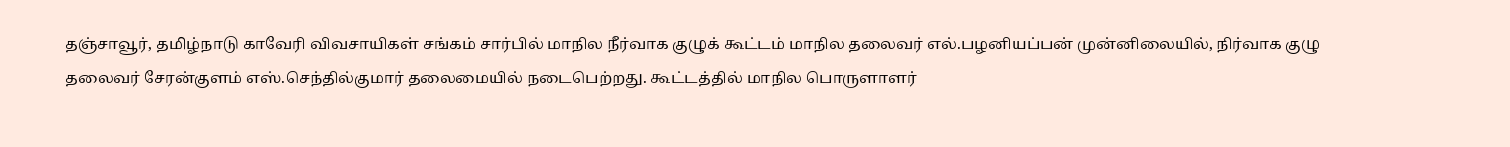தஞ்சாவூர், தமிழ்நாடு காவேரி விவசாயிகள் சங்கம் சார்பில் மாநில நீர்வாக குழுக் கூட்டம் மாநில தலைவர் எல்.பழனியப்பன் முன்னிலையில், நிர்வாக குழு தலைவர் சேரன்குளம் எஸ்.செந்தில்குமார் தலைமையில் நடைபெற்றது. கூட்டத்தில் மாநில பொருளாளர்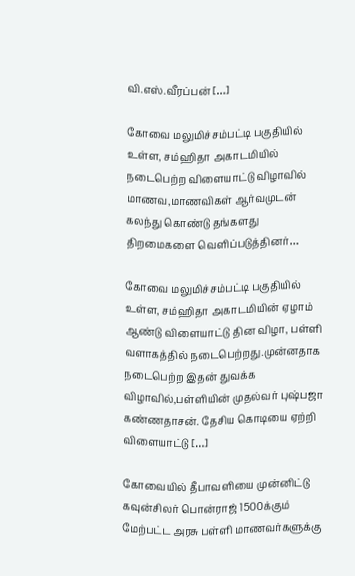வி.எஸ்.வீரப்பன் […]

கோவை மலுமிச்சம்பட்டி பகுதியில் உள்ள, சம்ஹிதா அகாடமியில் நடைபெற்ற விளையாட்டு விழாவில் மாணவ,மாணவிகள் ஆர்வமுடன் கலந்து கொண்டு தங்களது திறமைகளை வெளிப்படுத்தினர்…

கோவை மலுமிச்சம்பட்டி பகுதியில் உள்ள, சம்ஹிதா அகாடமியின் ஏழாம் ஆண்டு விளையாட்டு தின விழா, பள்ளி வளாகத்தில் நடைபெற்றது.முன்னதாக நடைபெற்ற இதன் துவக்க விழாவில்,பள்ளியின் முதல்வர் புஷ்பஜா கண்ணதாசன். தேசிய கொடியை ஏற்றி விளையாட்டு […]

கோவையில் தீபாவளியை முன்னிட்டு கவுன்சிலர் பொன்ராஜ் 1500க்கும் மேற்பட்ட அரசு பள்ளி மாணவர்களுக்கு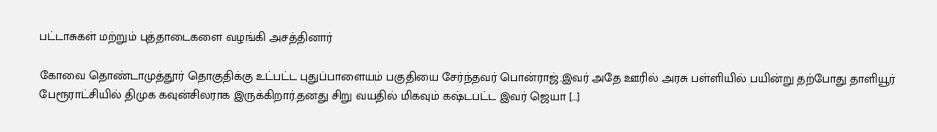பட்டாசுகள் மற்றும் புத்தாடைகளை வழங்கி அசத்தினார்

கோவை தொண்டாமுத்தூர் தொகுதிக்கு உட்பட்ட புதுப்பாளையம் பகுதியை சேர்ந்தவர் பொன்ராஜ்.இவர் அதே ஊரில் அரசு பள்ளியில் பயின்று தற்போது தாளியூர் பேரூராட்சியில் திமுக கவுன்சிலராக இருக்கிறார்.தனது சிறு வயதில் மிகவும் கஷ்டபட்ட இவர் ஜெயா […]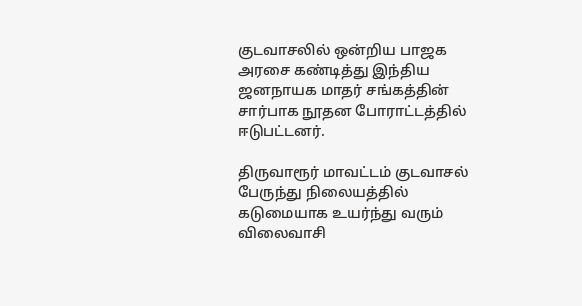குடவாசலில் ஒன்றிய பாஜக அரசை கண்டித்து இந்திய ஜனநாயக மாதர் சங்கத்தின் சார்பாக நூதன போராட்டத்தில் ஈடுபட்டனர்.

திருவாரூர் மாவட்டம் குடவாசல் பேருந்து நிலையத்தில் கடுமையாக உயர்ந்து வரும் விலைவாசி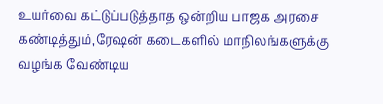உயர்வை கட்டுப்படுத்தாத ஒன்றிய பாஜக அரசை கண்டித்தும்,ரேஷன் கடைகளில் மாநிலங்களுக்கு வழங்க வேண்டிய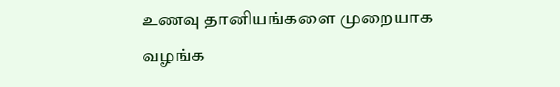உணவு தானியங்களை முறையாக வழங்க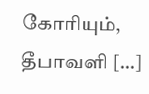கோரியும், தீபாவளி […]